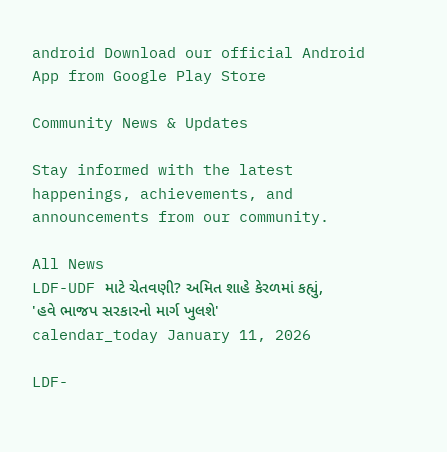android Download our official Android App from Google Play Store

Community News & Updates

Stay informed with the latest happenings, achievements, and announcements from our community.

All News
LDF-UDF માટે ચેતવણી? અમિત શાહે કેરળમાં કહ્યું, 'હવે ભાજપ સરકારનો માર્ગ ખુલશે'
calendar_today January 11, 2026

LDF-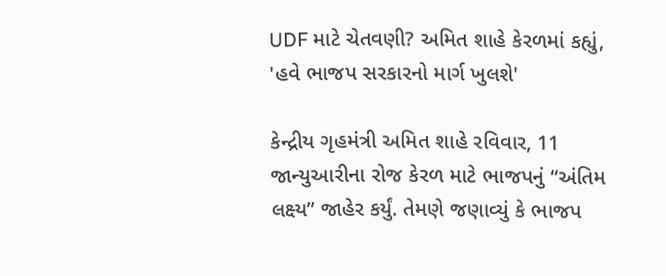UDF માટે ચેતવણી? અમિત શાહે કેરળમાં કહ્યું, 'હવે ભાજપ સરકારનો માર્ગ ખુલશે'

કેન્દ્રીય ગૃહમંત્રી અમિત શાહે રવિવાર, 11 જાન્યુઆરીના રોજ કેરળ માટે ભાજપનું “અંતિમ લક્ષ્ય” જાહેર કર્યું. તેમણે જણાવ્યું કે ભાજપ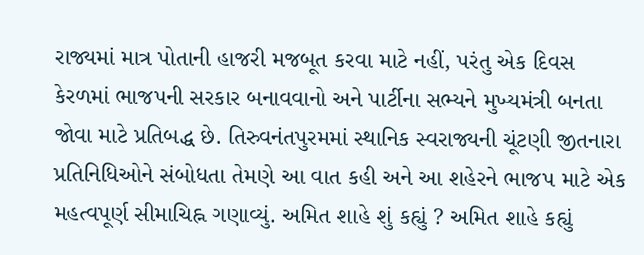રાજ્યમાં માત્ર પોતાની હાજરી મજબૂત કરવા માટે નહીં, પરંતુ એક દિવસ કેરળમાં ભાજપની સરકાર બનાવવાનો અને પાર્ટીના સભ્યને મુખ્યમંત્રી બનતા જોવા માટે પ્રતિબદ્ધ છે. તિરુવનંતપુરમમાં સ્થાનિક સ્વરાજ્યની ચૂંટણી જીતનારા પ્રતિનિધિઓને સંબોધતા તેમણે આ વાત કહી અને આ શહેરને ભાજપ માટે એક મહત્વપૂર્ણ સીમાચિહ્ન ગણાવ્યું. અમિત શાહે શું કહ્યું ? અમિત શાહે કહ્યું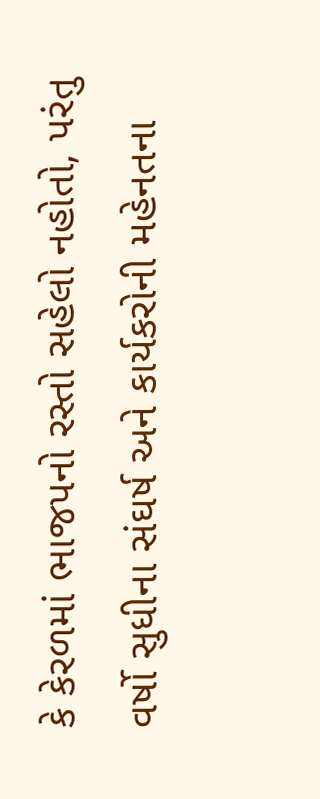કે કેરળમાં ભાજપનો રસ્તો સહેલો નહોતો, પરંતુ વર્ષો સુધીના સંઘર્ષ અને કાર્યકરોની મહેનતના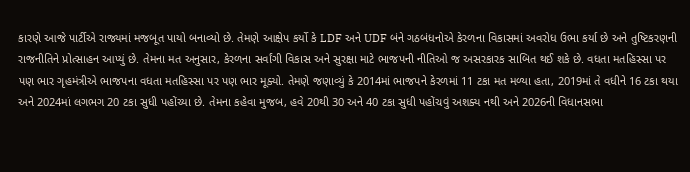કારણે આજે પાર્ટીએ રાજ્યમાં મજબૂત પાયો બનાવ્યો છે. તેમણે આક્ષેપ કર્યો કે LDF અને UDF બંને ગઠબંધનોએ કેરળના વિકાસમાં અવરોધ ઉભા કર્યા છે અને તુષ્ટિકરણની રાજનીતિને પ્રોત્સાહન આપ્યું છે. તેમના મત અનુસાર, કેરળના સર્વાંગી વિકાસ અને સુરક્ષા માટે ભાજપની નીતિઓ જ અસરકારક સાબિત થઈ શકે છે. વધતા મતહિસ્સા પર પણ ભાર ગૃહમંત્રીએ ભાજપના વધતા મતહિસ્સા પર પણ ભાર મૂક્યો. તેમણે જણાવ્યું કે 2014માં ભાજપને કેરળમાં 11 ટકા મત મળ્યા હતા, 2019માં તે વધીને 16 ટકા થયા અને 2024માં લગભગ 20 ટકા સુધી પહોંચ્યા છે. તેમના કહેવા મુજબ, હવે 20થી 30 અને 40 ટકા સુધી પહોંચવું અશક્ય નથી અને 2026ની વિધાનસભા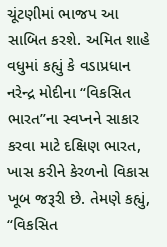ચૂંટણીમાં ભાજપ આ સાબિત કરશે. અમિત શાહે વધુમાં કહ્યું કે વડાપ્રધાન નરેન્દ્ર મોદીના “વિકસિત ભારત”ના સ્વપ્નને સાકાર કરવા માટે દક્ષિણ ભારત, ખાસ કરીને કેરળનો વિકાસ ખૂબ જરૂરી છે. તેમણે કહ્યું, “વિકસિત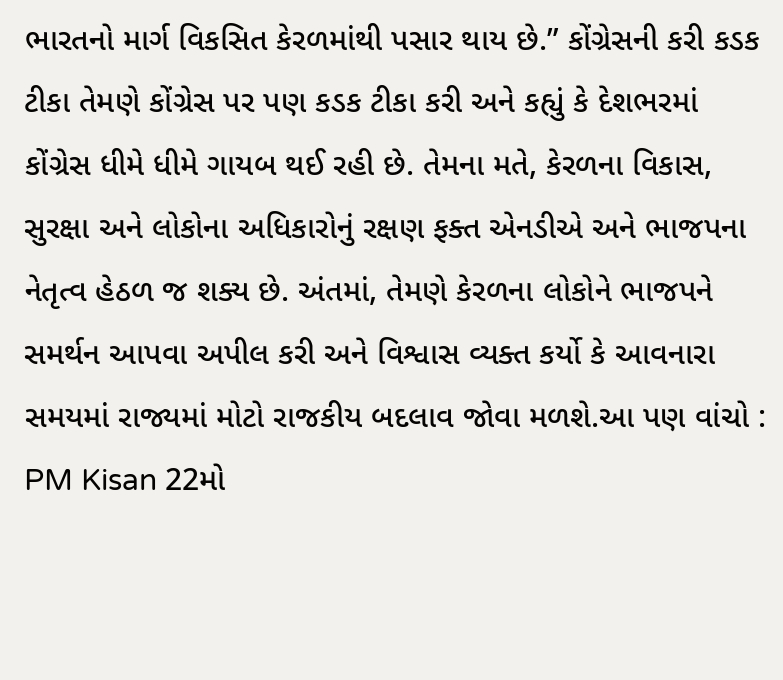ભારતનો માર્ગ વિકસિત કેરળમાંથી પસાર થાય છે.” કોંગ્રેસની કરી કડક ટીકા તેમણે કોંગ્રેસ પર પણ કડક ટીકા કરી અને કહ્યું કે દેશભરમાં કોંગ્રેસ ધીમે ધીમે ગાયબ થઈ રહી છે. તેમના મતે, કેરળના વિકાસ, સુરક્ષા અને લોકોના અધિકારોનું રક્ષણ ફક્ત એનડીએ અને ભાજપના નેતૃત્વ હેઠળ જ શક્ય છે. અંતમાં, તેમણે કેરળના લોકોને ભાજપને સમર્થન આપવા અપીલ કરી અને વિશ્વાસ વ્યક્ત કર્યો કે આવનારા સમયમાં રાજ્યમાં મોટો રાજકીય બદલાવ જોવા મળશે.આ પણ વાંચો : PM Kisan 22મો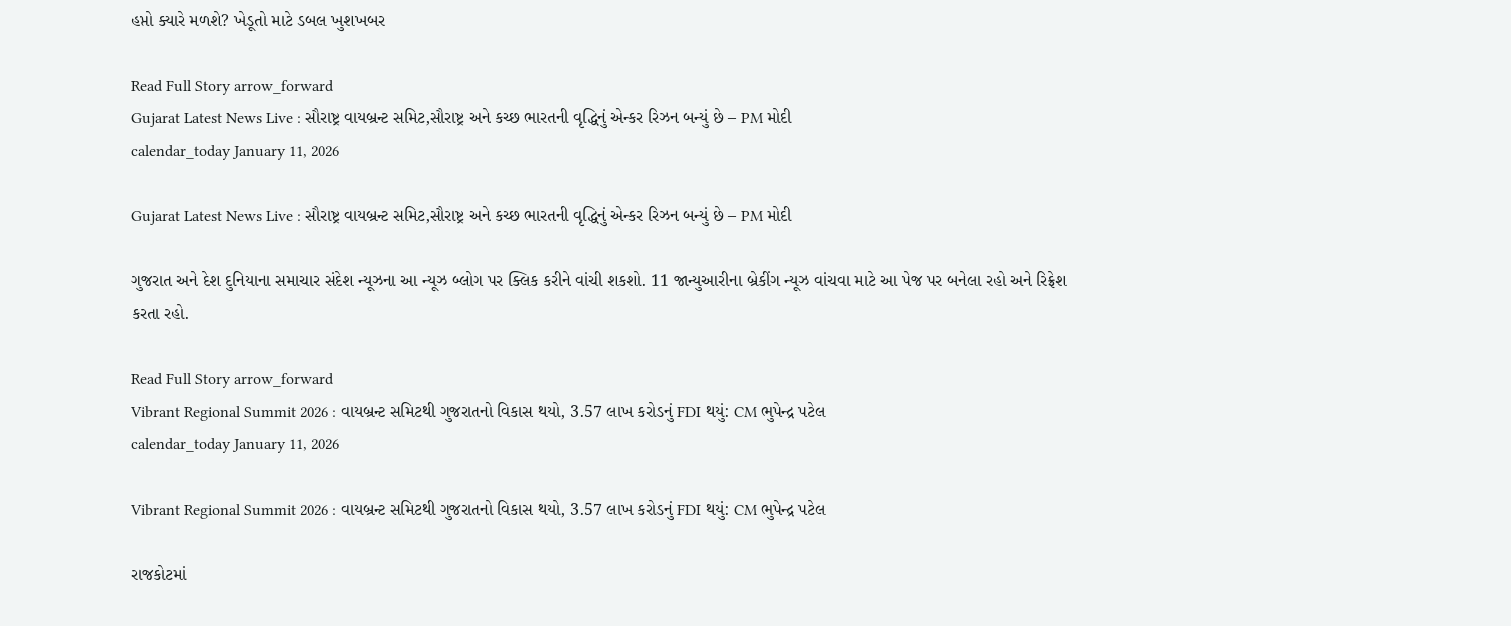હપ્તો ક્યારે મળશે? ખેડૂતો માટે ડબલ ખુશખબર

Read Full Story arrow_forward
Gujarat Latest News Live : સૌરાષ્ટ્ર વાયબ્રન્ટ સમિટ,સૌરાષ્ટ્ર અને કચ્છ ભારતની વૃદ્ધિનું એન્કર રિઝન બન્યું છે – PM મોદી
calendar_today January 11, 2026

Gujarat Latest News Live : સૌરાષ્ટ્ર વાયબ્રન્ટ સમિટ,સૌરાષ્ટ્ર અને કચ્છ ભારતની વૃદ્ધિનું એન્કર રિઝન બન્યું છે – PM મોદી

ગુજરાત અને દેશ દુનિયાના સમાચાર સંદેશ ન્યૂઝના આ ન્યૂઝ બ્લોગ પર ક્લિક કરીને વાંચી શકશો. 11 જાન્યુઆરીના બ્રેકીંગ ન્યૂઝ વાંચવા માટે આ પેજ પર બનેલા રહો અને રિફ્રેશ કરતા રહો.

Read Full Story arrow_forward
Vibrant Regional Summit 2026 : વાયબ્રન્ટ સમિટથી ગુજરાતનો વિકાસ થયો, 3.57 લાખ કરોડનું FDI થયું: CM ભુપેન્દ્ર પટેલ
calendar_today January 11, 2026

Vibrant Regional Summit 2026 : વાયબ્રન્ટ સમિટથી ગુજરાતનો વિકાસ થયો, 3.57 લાખ કરોડનું FDI થયું: CM ભુપેન્દ્ર પટેલ

રાજકોટમાં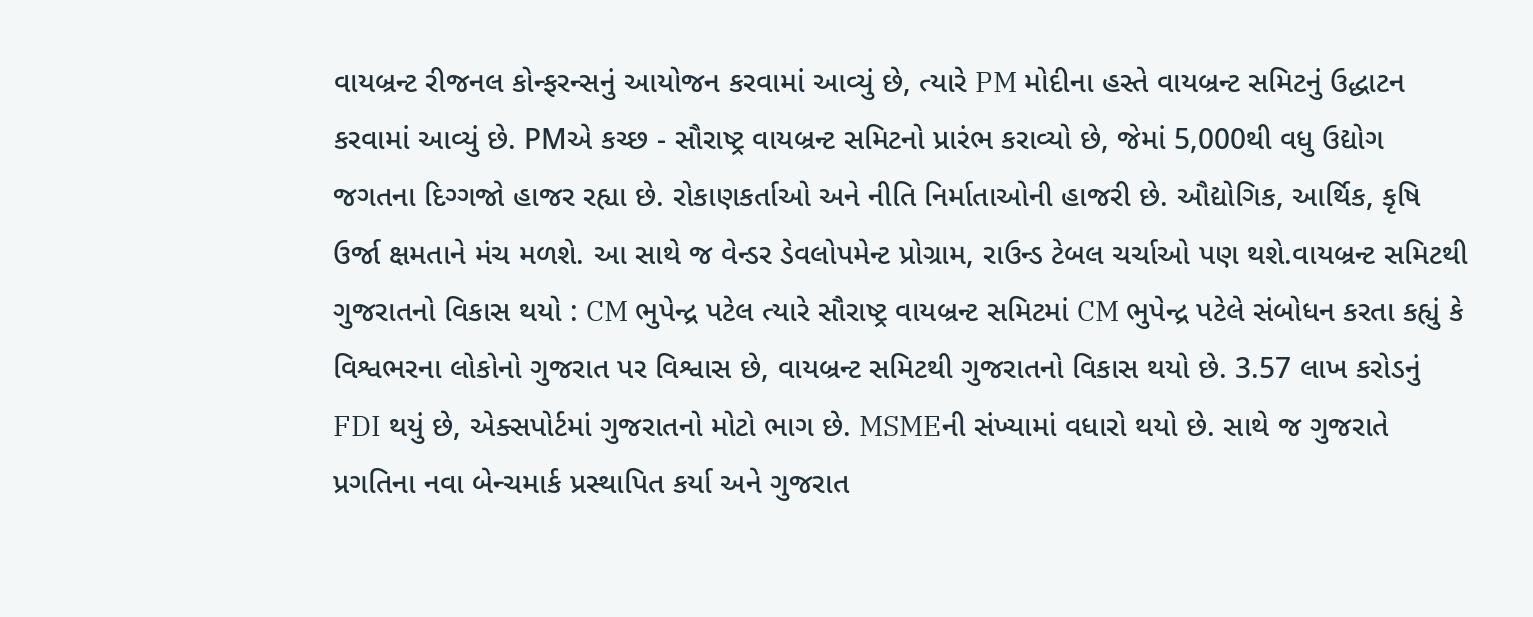વાયબ્રન્ટ રીજનલ કોન્ફરન્સનું આયોજન કરવામાં આવ્યું છે, ત્યારે PM મોદીના હસ્તે વાયબ્રન્ટ સમિટનું ઉદ્ધાટન કરવામાં આવ્યું છે. PMએ કચ્છ - સૌરાષ્ટ્ર વાયબ્રન્ટ સમિટનો પ્રારંભ કરાવ્યો છે, જેમાં 5,000થી વધુ ઉદ્યોગ જગતના દિગ્ગજો હાજર રહ્યા છે. રોકાણકર્તાઓ અને નીતિ નિર્માતાઓની હાજરી છે. ઔદ્યોગિક, આર્થિક, કૃષિ ઉર્જા ક્ષમતાને મંચ મળશે. આ સાથે જ વેન્ડર ડેવલોપમેન્ટ પ્રોગ્રામ, રાઉન્ડ ટેબલ ચર્ચાઓ પણ થશે.વાયબ્રન્ટ સમિટથી ગુજરાતનો વિકાસ થયો : CM ભુપેન્દ્ર પટેલ ત્યારે સૌરાષ્ટ્ર વાયબ્રન્ટ સમિટમાં CM ભુપેન્દ્ર પટેલે સંબોધન કરતા કહ્યું કે વિશ્વભરના લોકોનો ગુજરાત પર વિશ્વાસ છે, વાયબ્રન્ટ સમિટથી ગુજરાતનો વિકાસ થયો છે. 3.57 લાખ કરોડનું FDI થયું છે, એક્સપોર્ટમાં ગુજરાતનો મોટો ભાગ છે. MSMEની સંખ્યામાં વધારો થયો છે. સાથે જ ગુજરાતે પ્રગતિના નવા બેન્ચમાર્ક પ્રસ્થાપિત કર્યા અને ગુજરાત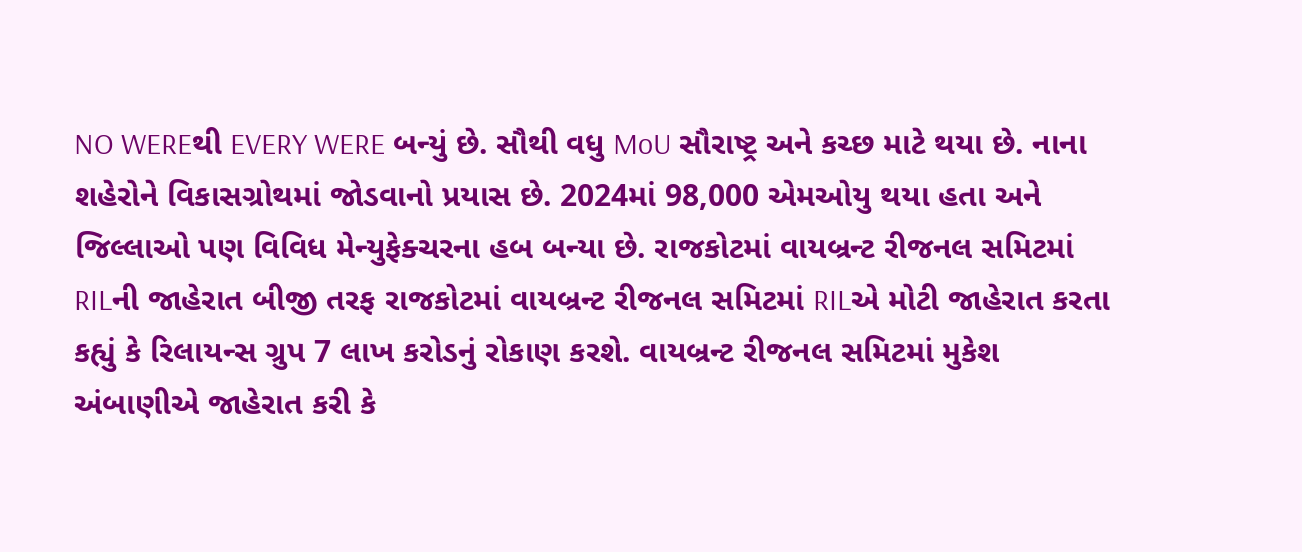NO WEREથી EVERY WERE બન્યું છે. સૌથી વધુ MoU સૌરાષ્ટ્ર અને કચ્છ માટે થયા છે. નાના શહેરોને વિકાસગ્રોથમાં જોડવાનો પ્રયાસ છે. 2024માં 98,000 એમઓયુ થયા હતા અને જિલ્લાઓ પણ વિવિધ મેન્યુફેક્ચરના હબ બન્યા છે. રાજકોટમાં વાયબ્રન્ટ રીજનલ સમિટમાં RILની જાહેરાત બીજી તરફ રાજકોટમાં વાયબ્રન્ટ રીજનલ સમિટમાં RILએ મોટી જાહેરાત કરતા કહ્યું કે રિલાયન્સ ગ્રુપ 7 લાખ કરોડનું રોકાણ કરશે. વાયબ્રન્ટ રીજનલ સમિટમાં મુકેશ અંબાણીએ જાહેરાત કરી કે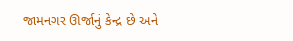જામનગર ઊર્જાનું કેન્દ્ર છે અને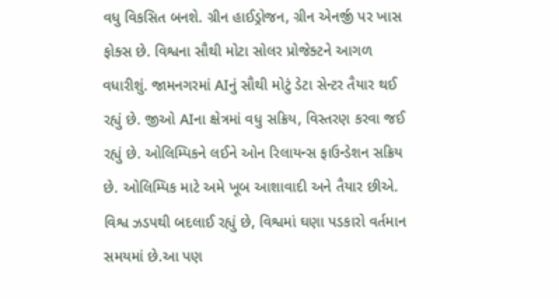વધુ વિકસિત બનશે. ગ્રીન હાઈડ્રોજન, ગ્રીન એનર્જી પર ખાસ ફોક્સ છે. વિશ્વના સૌથી મોટા સોલર પ્રોજેક્ટને આગળ વધારીશું. જામનગરમાં AIનું સૌથી મોટું ડેટા સેન્ટર તૈયાર થઈ રહ્યું છે. જીઓ AIના ક્ષેત્રમાં વધુ સક્રિય, વિસ્તરણ કરવા જઈ રહ્યું છે. ઓલિમ્પિકને લઈને ઓન રિલાયન્સ ફાઉન્ડેશન સક્રિય છે. ઓલિમ્પિક માટે અમે ખૂબ આશાવાદી અને તૈયાર છીએ. વિશ્વ ઝડપથી બદલાઈ રહ્યું છે, વિશ્વમાં ઘણા પડકારો વર્તમાન સમયમાં છે.આ પણ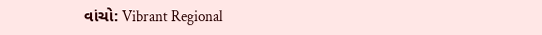વાંચો: Vibrant Regional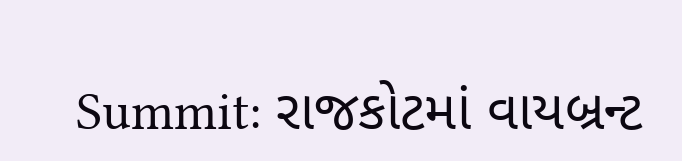Summit: રાજકોટમાં વાયબ્રન્ટ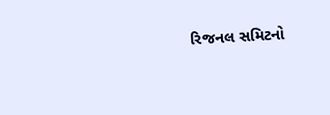રિજનલ સમિટનો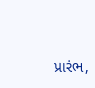પ્રારંભ,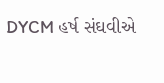DYCM હર્ષ સંઘવીએ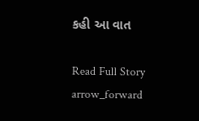કહી આ વાત

Read Full Story arrow_forward